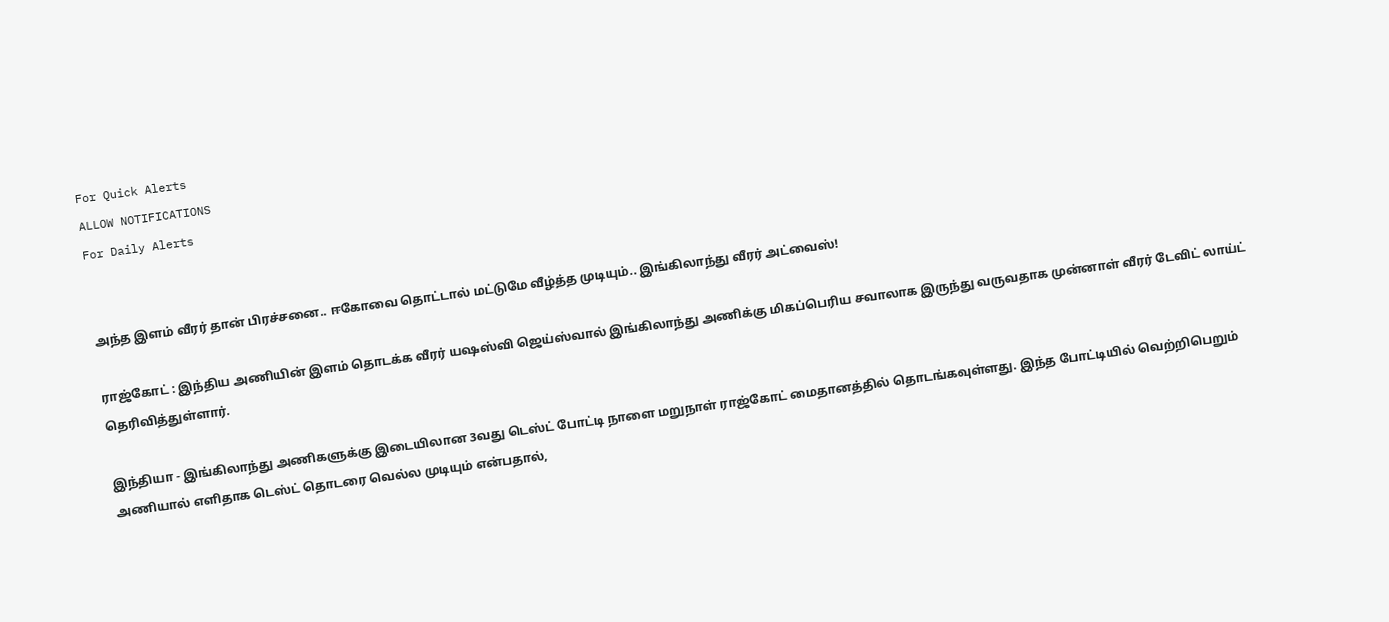For Quick Alerts
ALLOW NOTIFICATIONS
For Daily Alerts


அந்த இளம் வீரர் தான் பிரச்சனை.. ஈகோவை தொட்டால் மட்டுமே வீழ்த்த முடியும்.. இங்கிலாந்து வீரர் அட்வைஸ்!

ராஜ்கோட் : இந்திய அணியின் இளம் தொடக்க வீரர் யஷஸ்வி ஜெய்ஸ்வால் இங்கிலாந்து அணிக்கு மிகப்பெரிய சவாலாக இருந்து வருவதாக முன்னாள் வீரர் டேவிட் லாய்ட் தெரிவித்துள்ளார்.

இந்தியா - இங்கிலாந்து அணிகளுக்கு இடையிலான 3வது டெஸ்ட் போட்டி நாளை மறுநாள் ராஜ்கோட் மைதானத்தில் தொடங்கவுள்ளது. இந்த போட்டியில் வெற்றிபெறும் அணியால் எளிதாக டெஸ்ட் தொடரை வெல்ல முடியும் என்பதால்,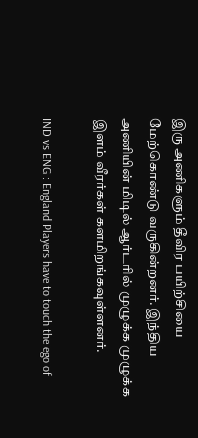இரு அணிகளும் தீவிர பயிற்சியை மேற்கொண்டு வருகின்றனர். இந்திய அணியின் மிடில் ஆர்டரில் முழுக்க முழுக்க இளம் வீரர்கள் களமிறங்கவுள்ளனர்.

IND vs ENG : England Players have to touch the ego of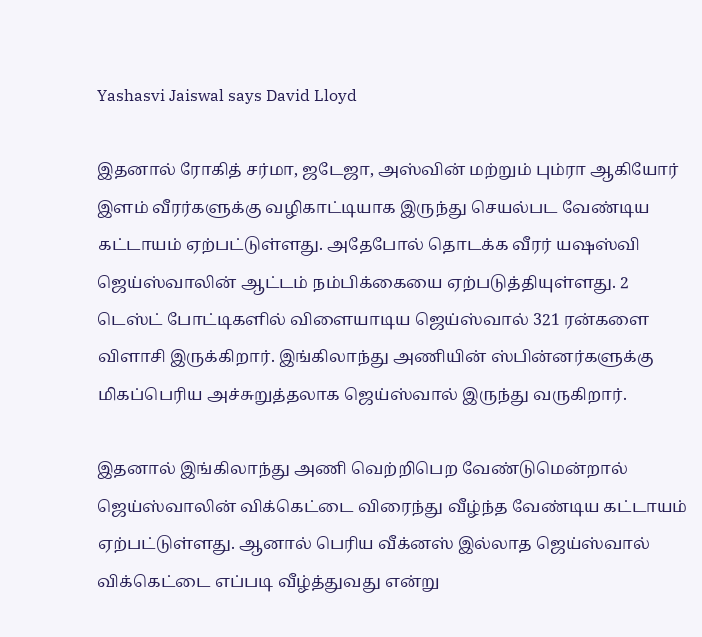Yashasvi Jaiswal says David Lloyd

இதனால் ரோகித் சர்மா, ஜடேஜா, அஸ்வின் மற்றும் பும்ரா ஆகியோர் இளம் வீரர்களுக்கு வழிகாட்டியாக இருந்து செயல்பட வேண்டிய கட்டாயம் ஏற்பட்டுள்ளது. அதேபோல் தொடக்க வீரர் யஷஸ்வி ஜெய்ஸ்வாலின் ஆட்டம் நம்பிக்கையை ஏற்படுத்தியுள்ளது. 2 டெஸ்ட் போட்டிகளில் விளையாடிய ஜெய்ஸ்வால் 321 ரன்களை விளாசி இருக்கிறார். இங்கிலாந்து அணியின் ஸ்பின்னர்களுக்கு மிகப்பெரிய அச்சுறுத்தலாக ஜெய்ஸ்வால் இருந்து வருகிறார்.

இதனால் இங்கிலாந்து அணி வெற்றிபெற வேண்டுமென்றால் ஜெய்ஸ்வாலின் விக்கெட்டை விரைந்து வீழ்ந்த வேண்டிய கட்டாயம் ஏற்பட்டுள்ளது. ஆனால் பெரிய வீக்னஸ் இல்லாத ஜெய்ஸ்வால் விக்கெட்டை எப்படி வீழ்த்துவது என்று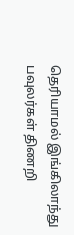தெரியாமல் இங்கிலாந்து பவுலர்கள் திணறி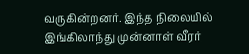வருகின்றனர். இந்த நிலையில் இங்கிலாந்து முன்னாள் வீரர்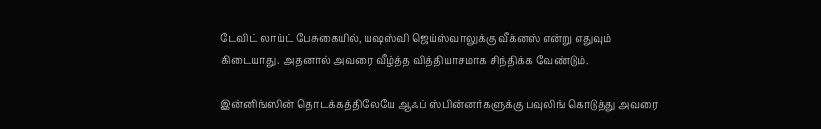டேவிட் லாய்ட் பேசுகையில், யஷஸ்வி ஜெய்ஸ்வாலுக்கு வீக்னஸ் என்று எதுவும் கிடையாது. அதனால் அவரை வீழ்த்த வித்தியாசமாக சிந்திக்க வேண்டும்.

இன்னிங்ஸின் தொடக்கத்திலேயே ஆஃப் ஸ்பின்னர்களுக்கு பவுலிங் கொடுத்து அவரை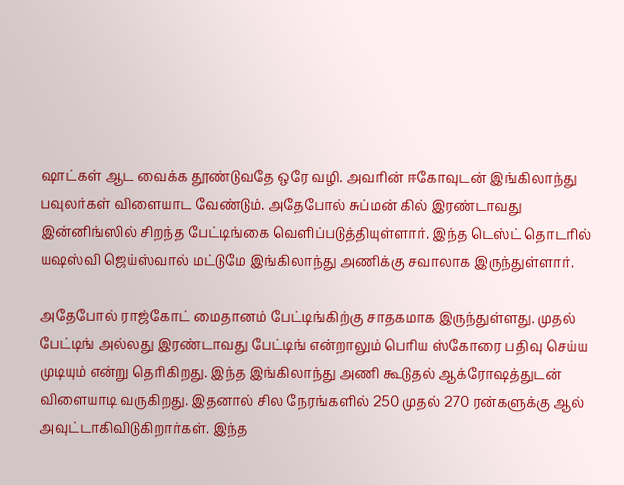ஷாட்கள் ஆட வைக்க தூண்டுவதே ஒரே வழி. அவரின் ஈகோவுடன் இங்கிலாந்து பவுலர்கள் விளையாட வேண்டும். அதேபோல் சுப்மன் கில் இரண்டாவது இன்னிங்ஸில் சிறந்த பேட்டிங்கை வெளிப்படுத்தியுள்ளார். இந்த டெஸ்ட் தொடரில் யஷஸ்வி ஜெய்ஸ்வால் மட்டுமே இங்கிலாந்து அணிக்கு சவாலாக இருந்துள்ளார்.

அதேபோல் ராஜ்கோட் மைதானம் பேட்டிங்கிற்கு சாதகமாக இருந்துள்ளது. முதல் பேட்டிங் அல்லது இரண்டாவது பேட்டிங் என்றாலும் பெரிய ஸ்கோரை பதிவு செய்ய முடியும் என்று தெரிகிறது. இந்த இங்கிலாந்து அணி கூடுதல் ஆக்ரோஷத்துடன் விளையாடி வருகிறது. இதனால் சில நேரங்களில் 250 முதல் 270 ரன்களுக்கு ஆல் அவுட்டாகிவிடுகிறார்கள். இந்த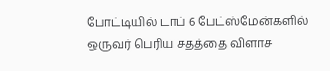போட்டியில் டாப் 6 பேட்ஸ்மேன்களில் ஒருவர் பெரிய சதத்தை விளாச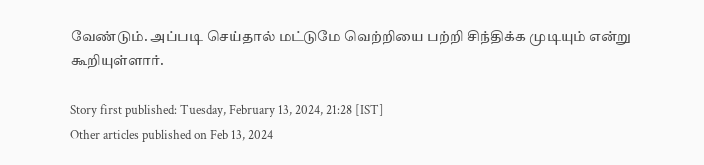வேண்டும். அப்படி செய்தால் மட்டுமே வெற்றியை பற்றி சிந்திக்க முடியும் என்று கூறியுள்ளார்.

Story first published: Tuesday, February 13, 2024, 21:28 [IST]
Other articles published on Feb 13, 2024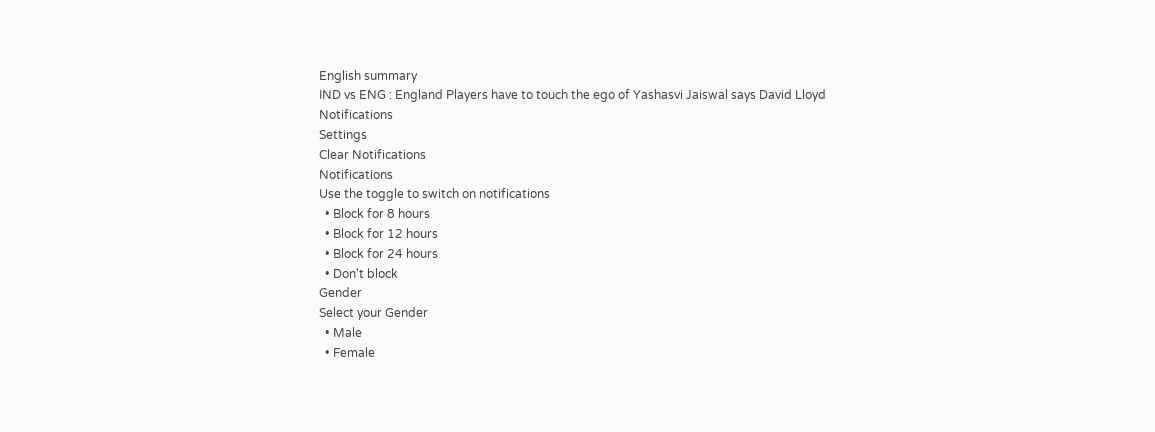English summary
IND vs ENG : England Players have to touch the ego of Yashasvi Jaiswal says David Lloyd
Notifications
Settings
Clear Notifications
Notifications
Use the toggle to switch on notifications
  • Block for 8 hours
  • Block for 12 hours
  • Block for 24 hours
  • Don't block
Gender
Select your Gender
  • Male
  • Female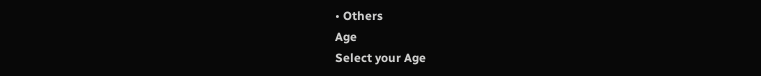• Others
Age
Select your Age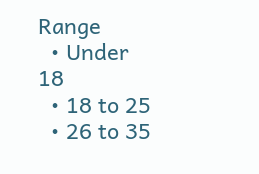Range
  • Under 18
  • 18 to 25
  • 26 to 35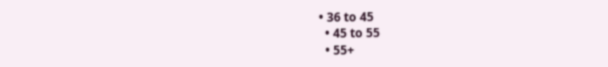• 36 to 45
  • 45 to 55
  • 55+